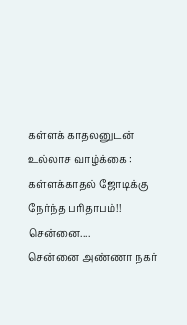கள்ளக் காதலனுடன் உல்லாச வாழ்க்கை : கள்ளக்காதல் ஜோடிக்கு நேர்ந்த பரிதாபம்!!
சென்னை....
சென்னை அண்ணா நகர்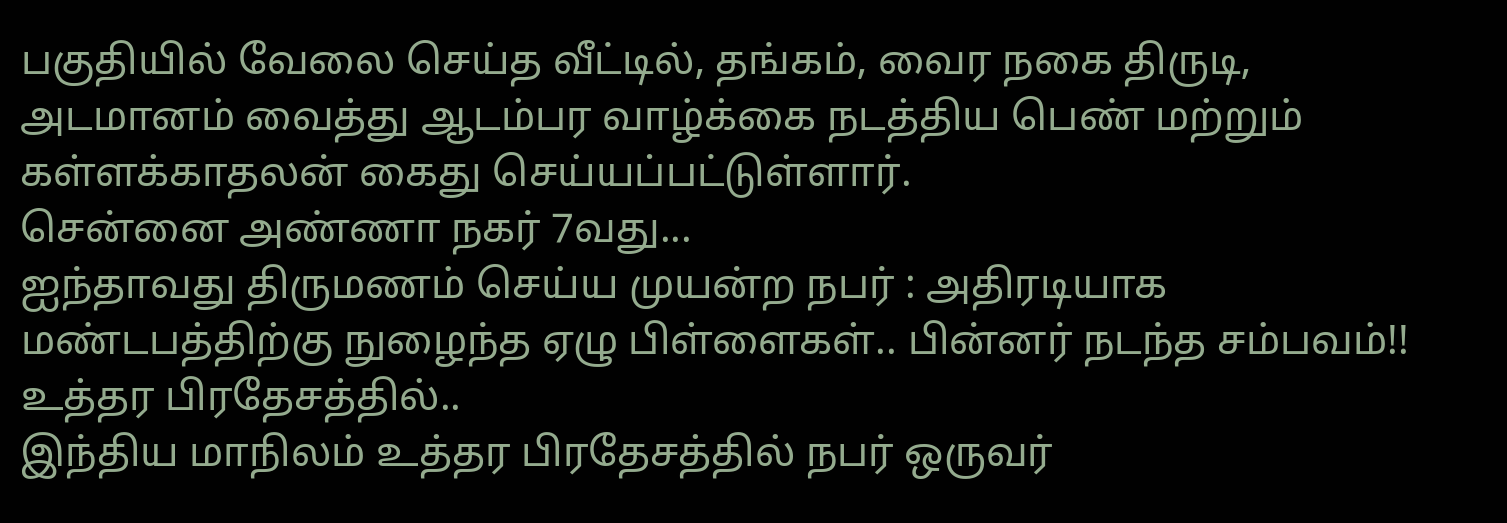பகுதியில் வேலை செய்த வீட்டில், தங்கம், வைர நகை திருடி, அடமானம் வைத்து ஆடம்பர வாழ்க்கை நடத்திய பெண் மற்றும் கள்ளக்காதலன் கைது செய்யப்பட்டுள்ளார்.
சென்னை அண்ணா நகர் 7வது...
ஐந்தாவது திருமணம் செய்ய முயன்ற நபர் : அதிரடியாக மண்டபத்திற்கு நுழைந்த ஏழு பிள்ளைகள்.. பின்னர் நடந்த சம்பவம்!!
உத்தர பிரதேசத்தில்..
இந்திய மாநிலம் உத்தர பிரதேசத்தில் நபர் ஒருவர்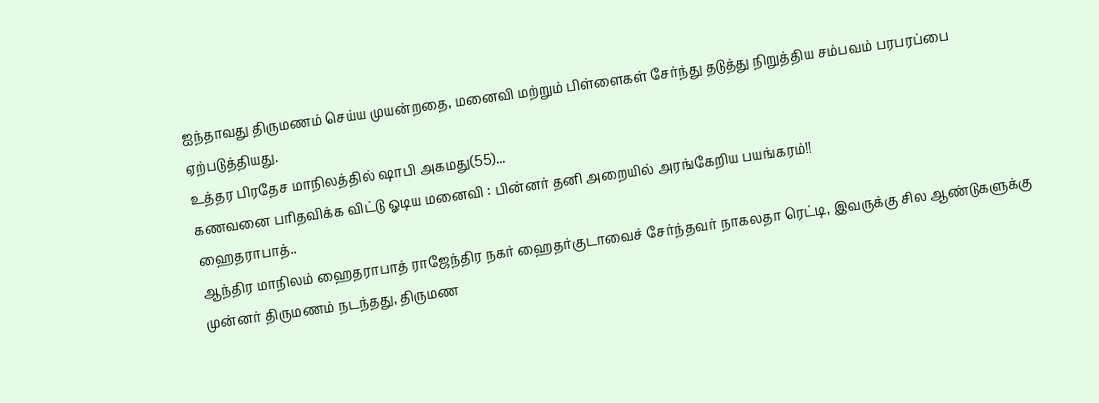ஐந்தாவது திருமணம் செய்ய முயன்றதை, மனைவி மற்றும் பிள்ளைகள் சேர்ந்து தடுத்து நிறுத்திய சம்பவம் பரபரப்பை ஏற்படுத்தியது.
உத்தர பிரதேச மாநிலத்தில் ஷாபி அகமது(55)...
கணவனை பரிதவிக்க விட்டு ஓடிய மனைவி : பின்னர் தனி அறையில் அரங்கேறிய பயங்கரம்!!
ஹைதராபாத்..
ஆந்திர மாநிலம் ஹைதராபாத் ராஜேந்திர நகர் ஹைதர்குடாவைச் சேர்ந்தவர் நாகலதா ரெட்டி, இவருக்கு சில ஆண்டுகளுக்கு முன்னர் திருமணம் நடந்தது, திருமண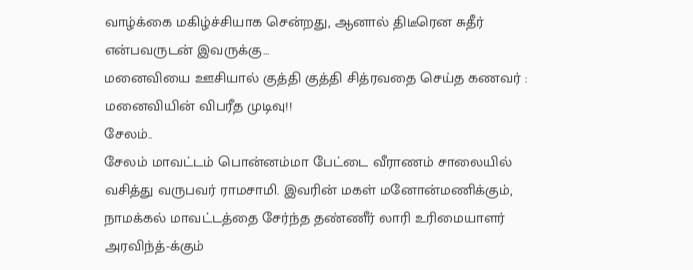வாழ்க்கை மகிழ்ச்சியாக சென்றது, ஆனால் திடீரென சுதீர் என்பவருடன் இவருக்கு...
மனைவியை ஊசியால் குத்தி குத்தி சித்ரவதை செய்த கணவர் : மனைவியின் விபரீத முடிவு!!
சேலம்..
சேலம் மாவட்டம் பொன்னம்மா பேட்டை வீராணம் சாலையில் வசித்து வருபவர் ராமசாமி. இவரின் மகள் மனோன்மணிக்கும், நாமக்கல் மாவட்டத்தை சேர்ந்த தண்ணீர் லாரி உரிமையாளர் அரவிந்த்-க்கும்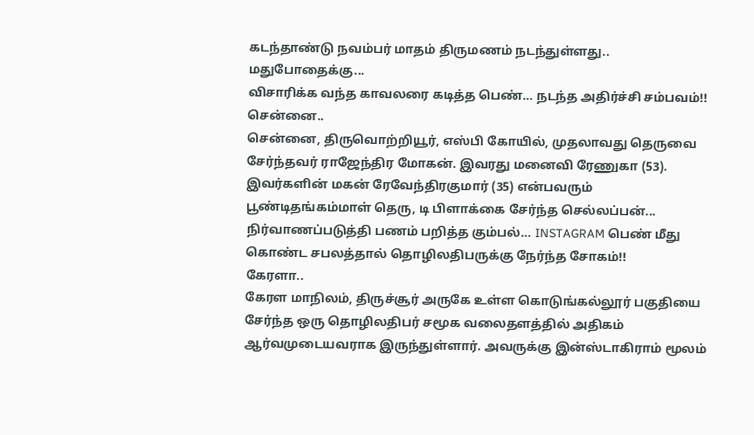கடந்தாண்டு நவம்பர் மாதம் திருமணம் நடந்துள்ளது..
மதுபோதைக்கு...
விசாரிக்க வந்த காவலரை கடித்த பெண்… நடந்த அதிர்ச்சி சம்பவம்!!
சென்னை..
சென்னை, திருவொற்றியூர், எஸ்பி கோயில், முதலாவது தெருவை சேர்ந்தவர் ராஜேந்திர மோகன். இவரது மனைவி ரேணுகா (53). இவர்களின் மகன் ரேவேந்திரகுமார் (35) என்பவரும் பூண்டிதங்கம்மாள் தெரு, டி பிளாக்கை சேர்ந்த செல்லப்பன்...
நிர்வாணப்படுத்தி பணம் பறித்த கும்பல்… INSTAGRAM பெண் மீது கொண்ட சபலத்தால் தொழிலதிபருக்கு நேர்ந்த சோகம்!!
கேரளா..
கேரள மாநிலம், திருச்சூர் அருகே உள்ள கொடுங்கல்லூர் பகுதியை சேர்ந்த ஒரு தொழிலதிபர் சமூக வலைதளத்தில் அதிகம் ஆர்வமுடையவராக இருந்துள்ளார். அவருக்கு இன்ஸ்டாகிராம் மூலம்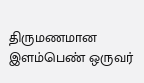திருமணமான இளம்பெண் ஒருவர்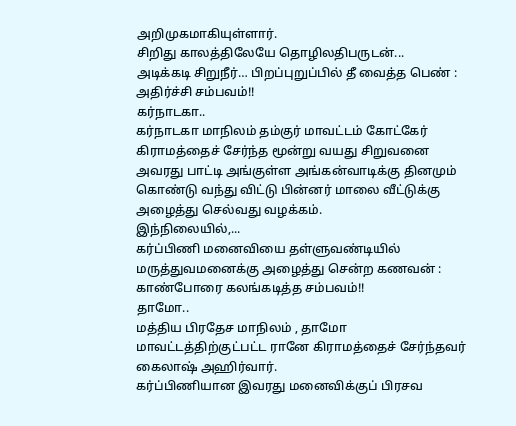அறிமுகமாகியுள்ளார்.
சிறிது காலத்திலேயே தொழிலதிபருடன்...
அடிக்கடி சிறுநீர்… பிறப்புறுப்பில் தீ வைத்த பெண் : அதிர்ச்சி சம்பவம்!!
கர்நாடகா..
கர்நாடகா மாநிலம் தம்குர் மாவட்டம் கோட்கேர் கிராமத்தைச் சேர்ந்த மூன்று வயது சிறுவனை அவரது பாட்டி அங்குள்ள அங்கன்வாடிக்கு தினமும் கொண்டு வந்து விட்டு பின்னர் மாலை வீட்டுக்கு அழைத்து செல்வது வழக்கம்.
இந்நிலையில்,...
கர்ப்பிணி மனைவியை தள்ளுவண்டியில் மருத்துவமனைக்கு அழைத்து சென்ற கணவன் : காண்போரை கலங்கடித்த சம்பவம்!!
தாமோ..
மத்திய பிரதேச மாநிலம் , தாமோ மாவட்டத்திற்குட்பட்ட ரானே கிராமத்தைச் சேர்ந்தவர் கைலாஷ் அஹிர்வார்.
கர்ப்பிணியான இவரது மனைவிக்குப் பிரசவ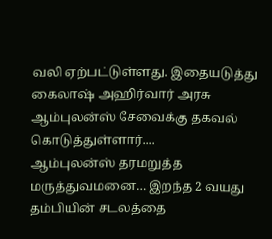வலி ஏற்பட்டுள்ளது. இதையடுத்து கைலாஷ் அஹிர்வார் அரசு ஆம்புலன்ஸ் சேவைக்கு தகவல் கொடுத்துள்ளார்....
ஆம்புலன்ஸ் தரமறுத்த மருத்துவமனை… இறந்த 2 வயது தம்பியின் சடலத்தை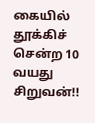கையில் தூக்கிச் சென்ற 10 வயது சிறுவன்!!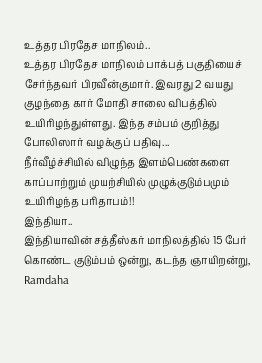உத்தர பிரதேச மாநிலம்..
உத்தர பிரதேச மாநிலம் பாக்பத் பகுதியைச் சேர்ந்தவர் பிரவீன்குமார். இவரது 2 வயது குழந்தை கார் மோதி சாலை விபத்தில் உயிரிழந்துள்ளது. இந்த சம்பம் குறித்து போலிஸார் வழக்குப் பதிவு...
நீர்வீழ்ச்சியில் விழுந்த இளம்பெண்களை காப்பாற்றும் முயற்சியில் முழுக்குடும்பமும் உயிரிழந்த பரிதாபம்!!
இந்தியா..
இந்தியாவின் சத்தீஸ்கர் மாநிலத்தில் 15 பேர் கொண்ட குடும்பம் ஒன்று, கடந்த ஞாயிறன்று, Ramdaha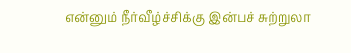என்னும் நீர்வீழ்ச்சிக்கு இன்பச் சுற்றுலா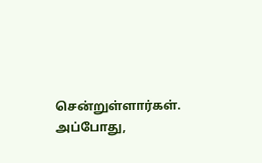சென்றுள்ளார்கள்.
அப்போது,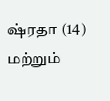ஷ்ரதா (14) மற்றும்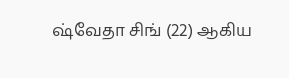ஷ்வேதா சிங் (22) ஆகிய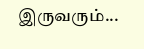இருவரும்...